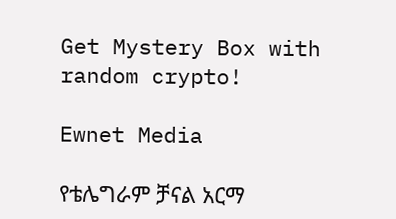Get Mystery Box with random crypto!

Ewnet Media

የቴሌግራም ቻናል አርማ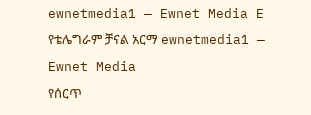ewnetmedia1 — Ewnet Media E
የቴሌግራም ቻናል አርማ ewnetmedia1 — Ewnet Media
የሰርጥ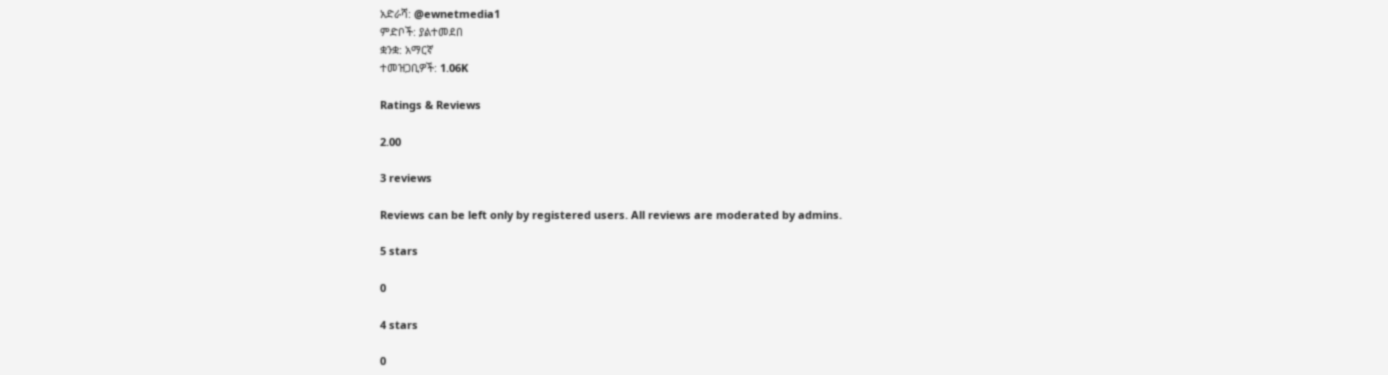አድራሻ: @ewnetmedia1
ምድቦች: ያልተመደበ
ቋንቋ: አማርኛ
ተመዝጋቢዎች: 1.06K

Ratings & Reviews

2.00

3 reviews

Reviews can be left only by registered users. All reviews are moderated by admins.

5 stars

0

4 stars

0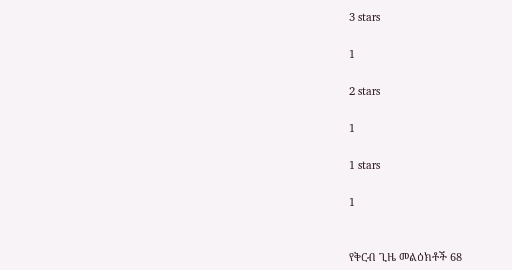3 stars

1

2 stars

1

1 stars

1


የቅርብ ጊዜ መልዕክቶች 68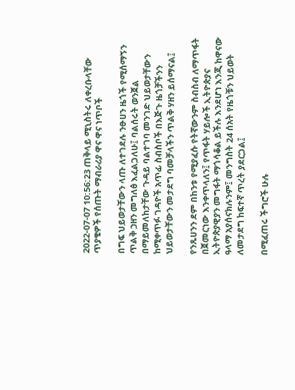2022-07-07 10:56:23 ጠቅላይ ሚኒስትሩ ለቀረቡላቸው ጥያቄዎች የሰጡት ማብራሪያ ዋና ዋና ነጥቦች

በግፍ ህይወታቸውን ላጡ ለተገደሉ ንፁሀን ዜጎች የሚሰማኝን ጥልቅ ኃዘን መግለፅ እፈልጋለሁ፤ ባልሰሩት ወንጀል በማይመለከታቸው ጉዳይ ባልተገባ መንገድ ህይወታቸውን ከሚቀጥፉ ገዳዮች አጥፊ ስብስቦች በእጅጉ ዜጎቻችንን ህይወታቸውን መታደግ ባመቻላችን ጥልቅ ሃዘን ይሰማናል፤

የንጹሀንን ደም በከንቱ የሚያፈሱ የትኛውንም ስብስብ ለማጥፋት በጀመርነው እንቀጥላለን፤ የጥፋት ሃይሎች ኢትዮጵያና ኢትዮጵያዊያን መግፋት ማጎሳቆል ይችሉ እንደሆነ እንጂ ከዋናው ዓላማ አያሰናክሉንም፤ መንግስት 24 ሰአት የዜጎቹን ህይወት ለመታደግ ከፍተኛ ጥረት ያደርጋል፤

በሚፈጠሩ ችግሮች ሁሉ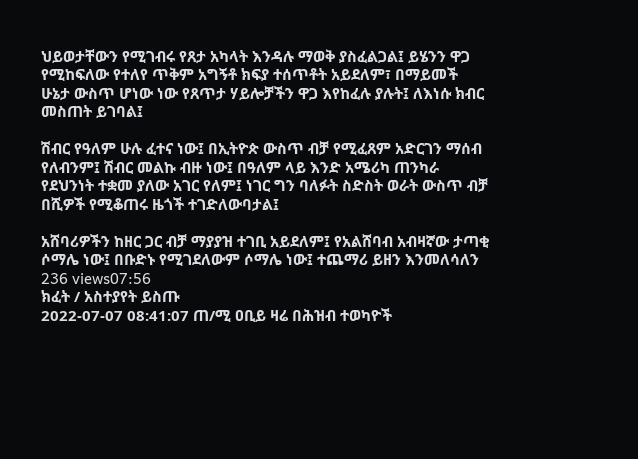ህይወታቸውን የሚገብሩ የጸታ አካላት እንዳሉ ማወቅ ያስፈልጋል፤ ይሄንን ዋጋ የሚከፍለው የተለየ ጥቅም አግኝቶ ክፍያ ተሰጥቶት አይደለም፣ በማይመች ሁኔታ ውስጥ ሆነው ነው የጸጥታ ሃይሎቻችን ዋጋ እየከፈሉ ያሉት፤ ለእነሱ ክብር መስጠት ይገባል፤

ሽብር የዓለም ሁሉ ፈተና ነው፤ በኢትዮጵ ውስጥ ብቻ የሚፈጸም አድርገን ማሰብ የለብንም፤ ሽብር መልኩ ብዙ ነው፤ በዓለም ላይ እንድ አሜሪካ ጠንካራ የደህንነት ተቋመ ያለው አገር የለም፤ ነገር ግን ባለፉት ስድስት ወራት ውስጥ ብቻ በሺዎች የሚቆጠሩ ዜጎች ተገድለውባታል፤

አሸባሪዎችን ከዘር ጋር ብቻ ማያያዝ ተገቢ አይደለም፤ የአልሸባብ አብዛኛው ታጣቂ ሶማሌ ነው፤ በቡድኑ የሚገደለውም ሶማሌ ነው፤ ተጨማሪ ይዘን እንመለሳለን
236 views07:56
ክፈት / አስተያየት ይስጡ
2022-07-07 08:41:07 ጠ/ሚ ዐቢይ ዛሬ በሕዝብ ተወካዮች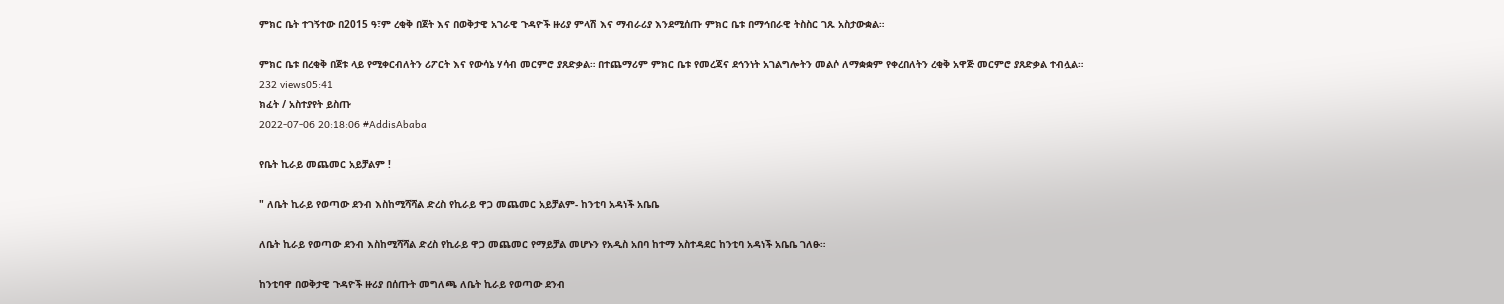ምክር ቤት ተገኝተው በ2015 ዓ፣ም ረቂቅ በጀት እና በወቅታዊ አገራዊ ጉዳዮች ዙሪያ ምላሽ እና ማብራሪያ እንደሚሰጡ ምክር ቤቱ በማኅበራዊ ትስስር ገጹ አስታውቋል።

ምክር ቤቱ በረቂቅ በጀቱ ላይ የሚቀርብለትን ሪፖርት እና የውሳኔ ሃሳብ መርምሮ ያጸድቃል። በተጨማሪም ምክር ቤቱ የመረጃና ደኅንነት አገልግሎትን መልሶ ለማቋቋም የቀረበለትን ረቂቅ አዋጅ መርምሮ ያጸድቃል ተብሏል።
232 views05:41
ክፈት / አስተያየት ይስጡ
2022-07-06 20:18:06 #AddisAbaba

የቤት ኪራይ መጨመር አይቻልም !

" ለቤት ኪራይ የወጣው ደንብ እስከሚሻሻል ድረስ የኪራይ ዋጋ መጨመር አይቻልም- ከንቲባ አዳነች አቤቤ

ለቤት ኪራይ የወጣው ደንብ እስከሚሻሻል ድረስ የኪራይ ዋጋ መጨመር የማይቻል መሆኑን የአዲስ አበባ ከተማ አስተዳደር ከንቲባ አዳነች አቤቤ ገለፁ።

ከንቲባዋ በወቅታዊ ጉዳዮች ዙሪያ በሰጡት መግለጫ ለቤት ኪራይ የወጣው ደንብ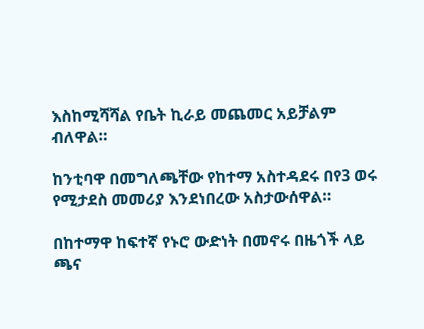እስከሚሻሻል የቤት ኪራይ መጨመር አይቻልም ብለዋል።

ከንቲባዋ በመግለጫቸው የከተማ አስተዳደሩ በየ3 ወሩ የሚታደስ መመሪያ እንደነበረው አስታውሰዋል።

በከተማዋ ከፍተኛ የኑሮ ውድነት በመኖሩ በዜጎች ላይ ጫና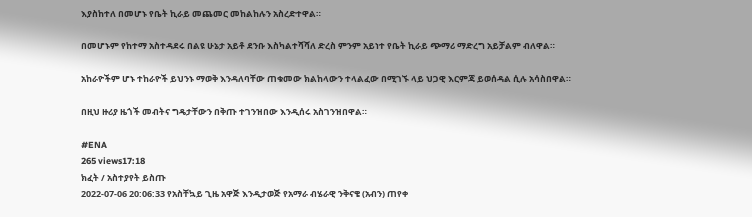እያስከተለ በመሆኑ የቤት ኪራይ መጨመር መከልከሉን አስረድተዋል።

በመሆኑም የከተማ አስተዳደሩ በልዩ ሁኔታ አይቶ ደንቡ እስካልተሻሻለ ድረስ ምንም አይነተ የቤት ኪራይ ጭማሪ ማድረግ አይቻልም ብለዋል።

አከራዮችም ሆኑ ተከራዮች ይህንኑ ማወቅ እንዳለባቸው ጠቁመው ክልከላውን ተላልፈው በሚገኙ ላይ ህጋዊ እርምጃ ይወሰዳል ሲሉ አሳስበዋል።

በዚህ ዙሪያ ዜጎች መብትና ግዴታቸውን በቅጡ ተገንዝበው እንዲሰሩ አስገንዝበዋል።

#ENA
265 views17:18
ክፈት / አስተያየት ይስጡ
2022-07-06 20:06:33 የአስቸኳይ ጊዜ አዋጅ እንዲታወጅ የአማራ ብሄራዊ ንቅናቄ (አብን) ጠየቀ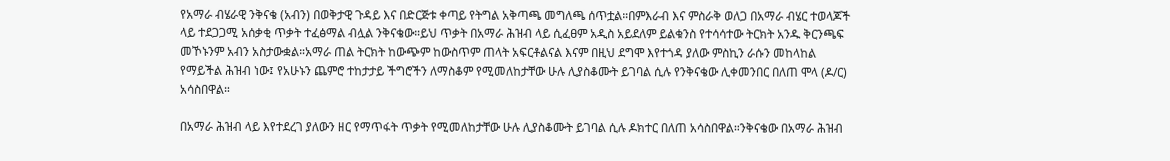የአማራ ብሄራዊ ንቅናቄ (አብን) በወቅታዊ ጉዳይ እና በድርጅቱ ቀጣይ የትግል አቅጣጫ መግለጫ ሰጥቷል።በምእራብ እና ምስራቅ ወለጋ በአማራ ብሄር ተወላጆች ላይ ተደጋጋሚ አሰቃቂ ጥቃት ተፈፅማል ብሏል ንቅናቄው።ይህ ጥቃት በአማራ ሕዝብ ላይ ሲፈፀም አዲስ አይደለም ይልቁንስ የተሳሳተው ትርክት አንዱ ቅርንጫፍ መኾኑንም አብን አስታውቋል።አማራ ጠል ትርክት ከውጭም ከውስጥም ጠላት አፍርቶልናል እናም በዚህ ደግሞ እየተጎዳ ያለው ምስኪን ራሱን መከላከል የማይችል ሕዝብ ነው፤ የአሁኑን ጨምሮ ተከታታይ ችግሮችን ለማስቆም የሚመለከታቸው ሁሉ ሊያስቆሙት ይገባል ሲሉ የንቅናቄው ሊቀመንበር በለጠ ሞላ (ዶ/ር) አሳስበዋል።

በአማራ ሕዝብ ላይ እየተደረገ ያለውን ዘር የማጥፋት ጥቃት የሚመለከታቸው ሁሉ ሊያስቆሙት ይገባል ሲሉ ዶክተር በለጠ አሳስበዋል።ንቅናቄው በአማራ ሕዝብ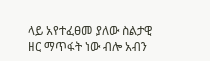ላይ አየተፈፀመ ያለው ስልታዊ ዘር ማጥፋት ነው ብሎ አብን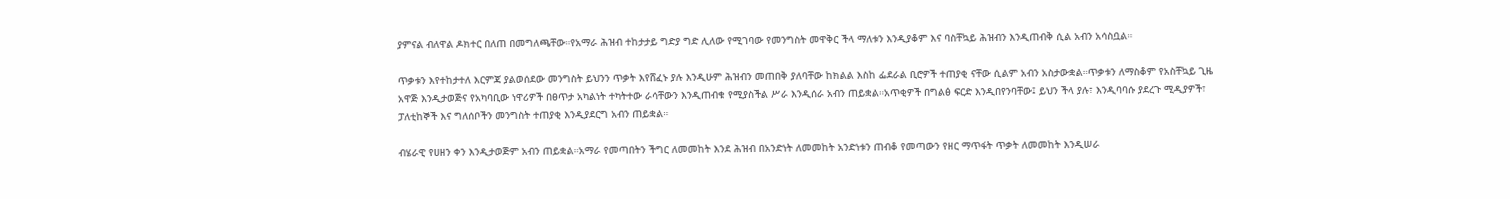ያምናል ብለዋል ዶክተር በለጠ በመግለጫቸው።የአማራ ሕዝብ ተከታታይ ግድያ ግድ ሊለው የሚገባው የመንግስት መዋቅር ችላ ማለቱን እንዲያቆም እና ባስቸኳይ ሕዝብን እንዲጠብቅ ሲል አብን አሳስቧል።

ጥቃቱን እየተከታተለ እርምጃ ያልወሰደው መንግስት ይህንን ጥቃት እየሸፈኑ ያሉ እንዲሁም ሕዝብን መጠበቅ ያለባቸው ከክልል እስከ ፌደራል ቢሮዎች ተጠያቂ ናቸው ሲልም አብን አስታውቋል።ጥቃቱን ለማስቆም የአስቸኳይ ጊዜ አዋጅ እንዲታወጅና የአካባቢው ነዋሪዎች በፀጥታ አካልነት ተካትተው ራሳቸውን እንዲጠብቁ የሚያስችል ሥራ እንዲሰራ አብን ጠይቋል።አጥቂዎች በግልፅ ፍርድ እንዲበየንባቸው፤ ይህን ችላ ያሉ፣ እንዲባባሱ ያደረጉ ሚዲያዎች፣ ፓለቲከኞች እና ግለሰቦችን መንግስት ተጠያቂ እንዲያደርግ አብን ጠይቋል።

ብሄራዊ የሀዘን ቀን እንዲታወጅም አብን ጠይቋል።አማራ የመጣበትን ችግር ለመመከት እንደ ሕዝብ በአንድነት ለመመከት አንድነቱን ጠብቆ የመጣውን የዘር ማጥፋት ጥቃት ለመመከት እንዲሠራ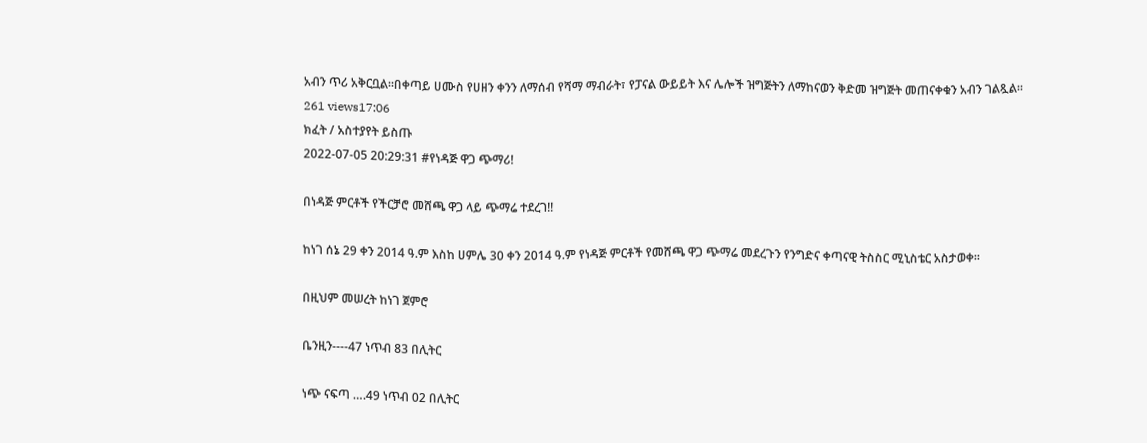አብን ጥሪ አቅርቧል።በቀጣይ ሀሙስ የሀዘን ቀንን ለማሰብ የሻማ ማብራት፣ የፓናል ውይይት እና ሌሎች ዝግጅትን ለማከናወን ቅድመ ዝግጅት መጠናቀቁን አብን ገልጿል።
261 views17:06
ክፈት / አስተያየት ይስጡ
2022-07-05 20:29:31 #የነዳጅ ዋጋ ጭማሪ!

በነዳጅ ምርቶች የችርቻሮ መሸጫ ዋጋ ላይ ጭማሬ ተደረገ!!

ከነገ ሰኔ 29 ቀን 2014 ዓ.ም እስከ ሀምሌ 30 ቀን 2014 ዓ.ም የነዳጅ ምርቶች የመሸጫ ዋጋ ጭማሬ መደረጉን የንግድና ቀጣናዊ ትስስር ሚኒስቴር አስታወቀ፡፡

በዚህም መሠረት ከነገ ጀምሮ

ቤንዚን----47 ነጥብ 83 በሊትር

ነጭ ናፍጣ ….49 ነጥብ 02 በሊትር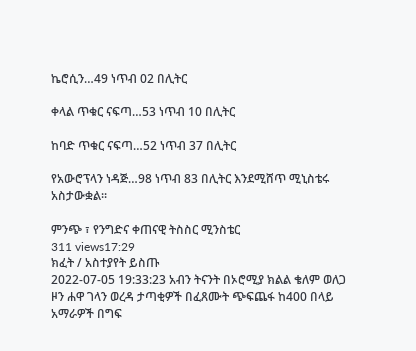ኬሮሲን…49 ነጥብ 02 በሊትር

ቀላል ጥቁር ናፍጣ…53 ነጥብ 10 በሊትር

ከባድ ጥቁር ናፍጣ…52 ነጥብ 37 በሊትር

የአውሮፕላን ነዳጅ…98 ነጥብ 83 በሊትር እንደሚሸጥ ሚኒስቴሩ አስታውቋል፡፡

ምንጭ ፣ የንግድና ቀጠናዊ ትስስር ሚንስቴር
311 views17:29
ክፈት / አስተያየት ይስጡ
2022-07-05 19:33:23 አብን ትናንት በኦሮሚያ ክልል ቄለም ወለጋ ዞን ሐዋ ገላን ወረዳ ታጣቂዎች በፈጸሙት ጭፍጨፋ ከ400 በላይ አማራዎች በግፍ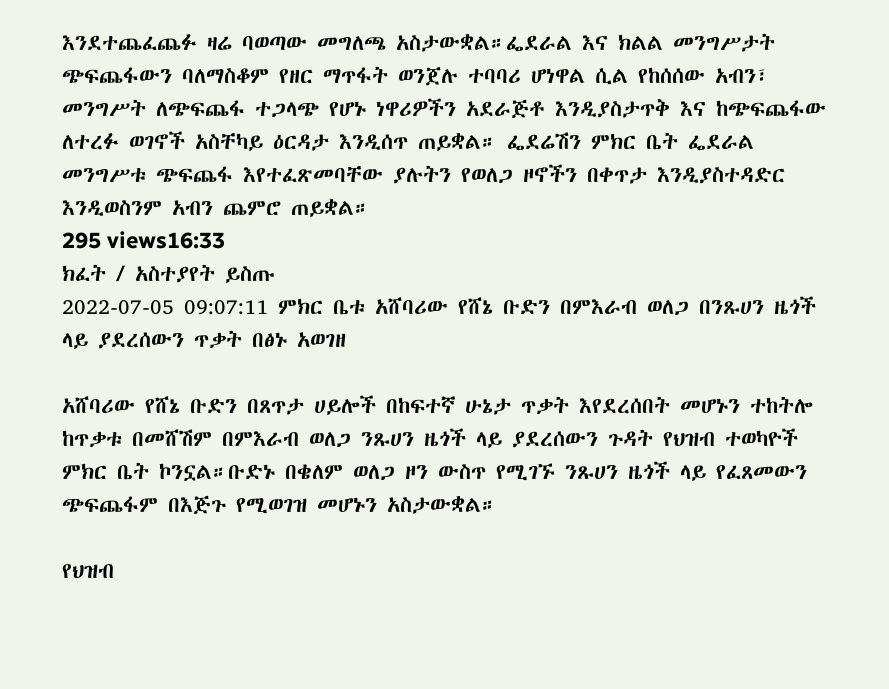እንደተጨፈጨፉ ዛሬ ባወጣው መግለጫ አስታውቋል።ፌደራል እና ክልል መንግሥታት ጭፍጨፋውን ባለማስቆም የዘር ማጥፋት ወንጀሉ ተባባሪ ሆነዋል ሲል የከሰሰው አብን፣ መንግሥት ለጭፍጨፋ ተጋላጭ የሆኑ ነዋሪዎችን አደራጅቶ እንዲያስታጥቅ እና ከጭፍጨፋው ለተረፉ ወገኖች አስቸካይ ዕርዳታ እንዲሰጥ ጠይቋል። ፌደሬሽን ምክር ቤት ፌደራል መንግሥቱ ጭፍጨፋ እየተፈጽመባቸው ያሉትን የወለጋ ዞኖችን በቀጥታ እንዲያስተዳድር እንዲወስንም አብን ጨምሮ ጠይቋል።
295 views16:33
ክፈት / አስተያየት ይስጡ
2022-07-05 09:07:11 ምክር ቤቱ አሸባሪው የሸኔ ቡድን በምእራብ ወለጋ በንጹሀን ዜጎች ላይ ያደረሰውን ጥቃት በፅኑ አወገዘ

አሸባሪው የሸኔ ቡድን በጸጥታ ሀይሎች በከፍተኛ ሁኔታ ጥቃት እየደረሰበት መሆኑን ተከትሎ ከጥቃቱ በመሸሽም በምእራብ ወለጋ ንጹሀን ዜጎች ላይ ያደረሰውን ጉዳት የህዝብ ተወካዮች ምክር ቤት ኮንኗል።ቡድኑ በቄለም ወለጋ ዞን ውስጥ የሚገኙ ንጹሀን ዜጎች ላይ የፈጸመውን ጭፍጨፋም በእጅጉ የሚወገዝ መሆኑን አስታውቋል።

የህዝብ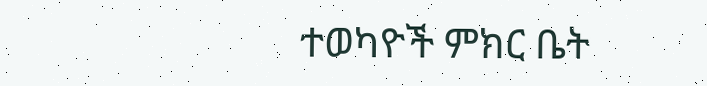ተወካዮች ምክር ቤት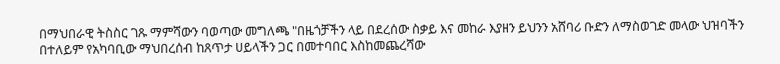በማህበራዊ ትስስር ገጹ ማምሻውን ባወጣው መግለጫ "በዜጎቻችን ላይ በደረሰው ስቃይ እና መከራ እያዘን ይህንን አሸባሪ ቡድን ለማስወገድ መላው ህዝባችን በተለይም የአካባቢው ማህበረሰብ ከጸጥታ ሀይላችን ጋር በመተባበር እስከመጨረሻው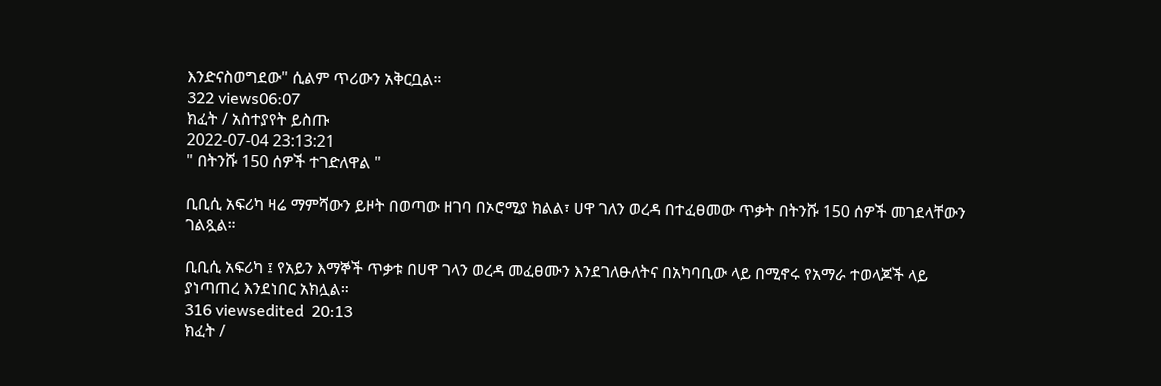እንድናስወግደው" ሲልም ጥሪውን አቅርቧል።
322 views06:07
ክፈት / አስተያየት ይስጡ
2022-07-04 23:13:21
" በትንሹ 150 ሰዎች ተገድለዋል "

ቢቢሲ አፍሪካ ዛሬ ማምሻውን ይዞት በወጣው ዘገባ በኦሮሚያ ክልል፣ ሀዋ ገለን ወረዳ በተፈፀመው ጥቃት በትንሹ 150 ሰዎች መገደላቸውን ገልጿል።

ቢቢሲ አፍሪካ ፤ የአይን እማኞች ጥቃቱ በሀዋ ገላን ወረዳ መፈፀሙን እንደገለፁለትና በአካባቢው ላይ በሚኖሩ የአማራ ተወላጆች ላይ ያነጣጠረ እንደነበር አክሏል።
316 viewsedited  20:13
ክፈት /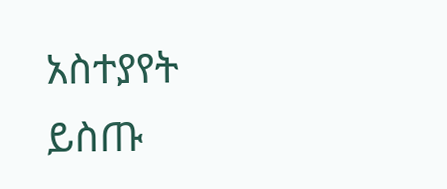አስተያየት ይስጡ